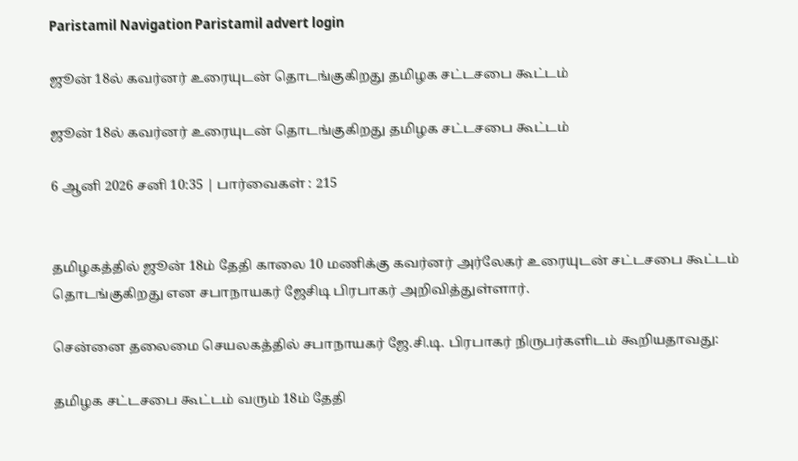Paristamil Navigation Paristamil advert login

ஜூன் 18ல் கவர்னர் உரையுடன் தொடங்குகிறது தமிழக சட்டசபை கூட்டம்

ஜூன் 18ல் கவர்னர் உரையுடன் தொடங்குகிறது தமிழக சட்டசபை கூட்டம்

6 ஆனி 2026 சனி 10:35 | பார்வைகள் : 215


தமிழகத்தில் ஜூன் 18ம் தேதி காலை 10 மணிக்கு கவர்னர் அர்லேகர் உரையுடன் சட்டசபை கூட்டம் தொடங்குகிறது என சபாநாயகர் ஜேசிடி பிரபாகர் அறிவித்துள்ளார்.

சென்னை தலைமை செயலகத்தில் சபாநாயகர் ஜே.சி.டி. பிரபாகர் நிருபர்களிடம் கூறியதாவது:

தமிழக சட்டசபை கூட்டம் வரும் 18ம் தேதி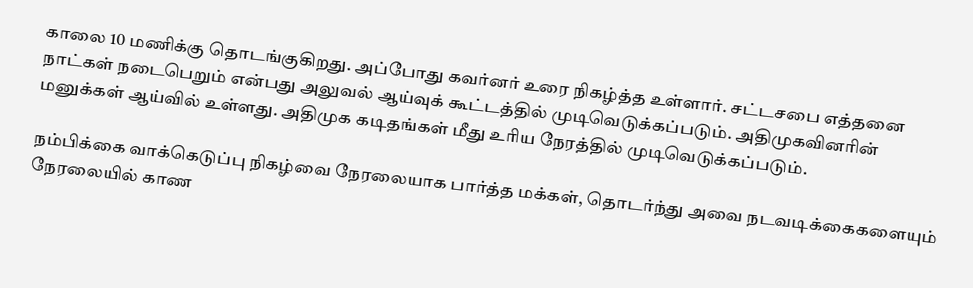காலை 10 மணிக்கு தொடங்குகிறது. அப்போது கவர்னர் உரை நிகழ்த்த உள்ளார். சட்டசபை எத்தனை நாட்கள் நடைபெறும் என்பது அலுவல் ஆய்வுக் கூட்டத்தில் முடிவெடுக்கப்படும். அதிமுகவினரின் மனுக்கள் ஆய்வில் உள்ளது. அதிமுக கடிதங்கள் மீது உரிய நேரத்தில் முடிவெடுக்கப்படும்.

நம்பிக்கை வாக்கெடுப்பு நிகழ்வை நேரலையாக பார்த்த மக்கள், தொடர்ந்து அவை நடவடிக்கைகளையும் நேரலையில் காண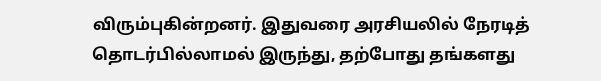விரும்புகின்றனர். இதுவரை அரசியலில் நேரடித் தொடர்பில்லாமல் இருந்து, தற்போது தங்களது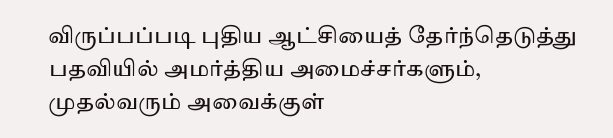விருப்பப்படி புதிய ஆட்சியைத் தேர்ந்தெடுத்து பதவியில் அமர்த்திய அமைச்சர்களும், முதல்வரும் அவைக்குள்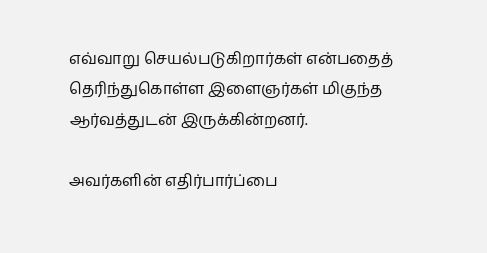எவ்வாறு செயல்படுகிறார்கள் என்பதைத் தெரிந்துகொள்ள இளைஞர்கள் மிகுந்த ஆர்வத்துடன் இருக்கின்றனர்.

அவர்களின் எதிர்பார்ப்பை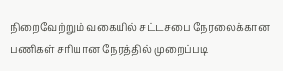நிறைவேற்றும் வகையில் சட்டசபை நேரலைக்கான பணிகள் சரியான நேரத்தில் முறைப்படி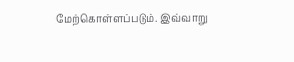மேற்கொள்ளப்படும். இவ்வாறு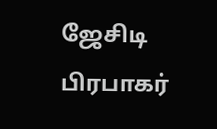ஜேசிடி பிரபாகர்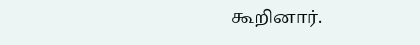கூறினார்.